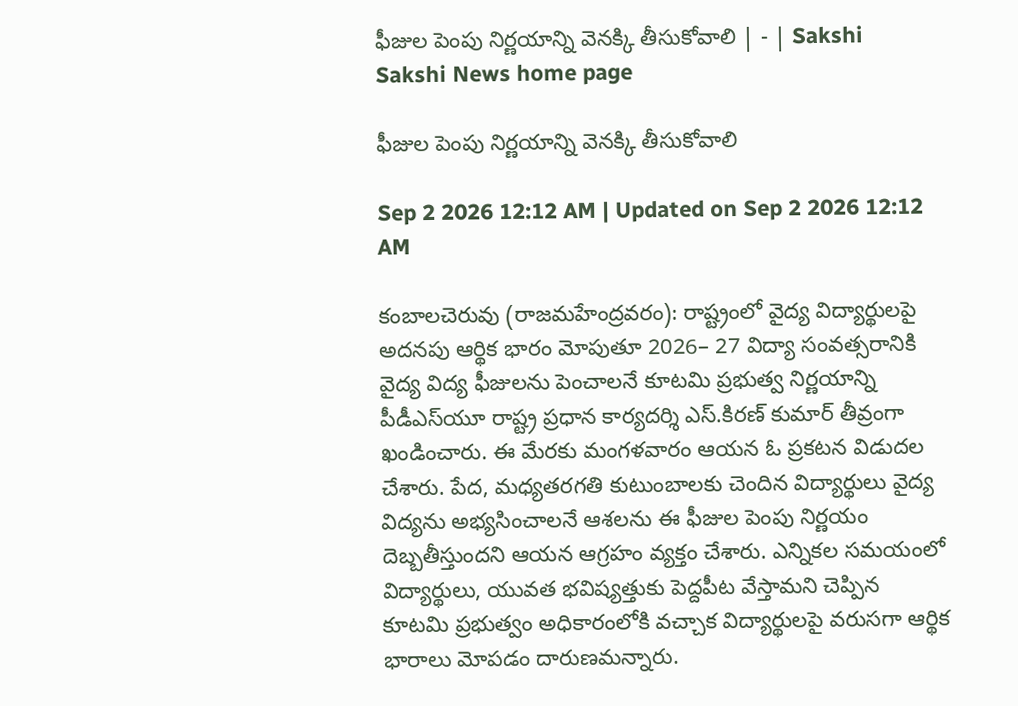ఫీజుల పెంపు నిర్ణయాన్ని వెనక్కి తీసుకోవాలి | - | Sakshi
Sakshi News home page

ఫీజుల పెంపు నిర్ణయాన్ని వెనక్కి తీసుకోవాలి

Sep 2 2026 12:12 AM | Updated on Sep 2 2026 12:12 AM

కంబాలచెరువు (రాజమహేంద్రవరం): రాష్ట్రంలో వైద్య విద్యార్థులపై అదనపు ఆర్థిక భారం మోపుతూ 2026– 27 విద్యా సంవత్సరానికి వైద్య విద్య ఫీజులను పెంచాలనే కూటమి ప్రభుత్వ నిర్ణయాన్ని పీడీఎస్‌యూ రాష్ట్ర ప్రధాన కార్యదర్శి ఎస్‌.కిరణ్‌ కుమార్‌ తీవ్రంగా ఖండించారు. ఈ మేరకు మంగళవారం ఆయన ఓ ప్రకటన విడుదల చేశారు. పేద, మధ్యతరగతి కుటుంబాలకు చెందిన విద్యార్థులు వైద్య విద్యను అభ్యసించాలనే ఆశలను ఈ ఫీజుల పెంపు నిర్ణయం దెబ్బతీస్తుందని ఆయన ఆగ్రహం వ్యక్తం చేశారు. ఎన్నికల సమయంలో విద్యార్థులు, యువత భవిష్యత్తుకు పెద్దపీట వేస్తామని చెప్పిన కూటమి ప్రభుత్వం అధికారంలోకి వచ్చాక విద్యార్థులపై వరుసగా ఆర్థిక భారాలు మోపడం దారుణమన్నారు.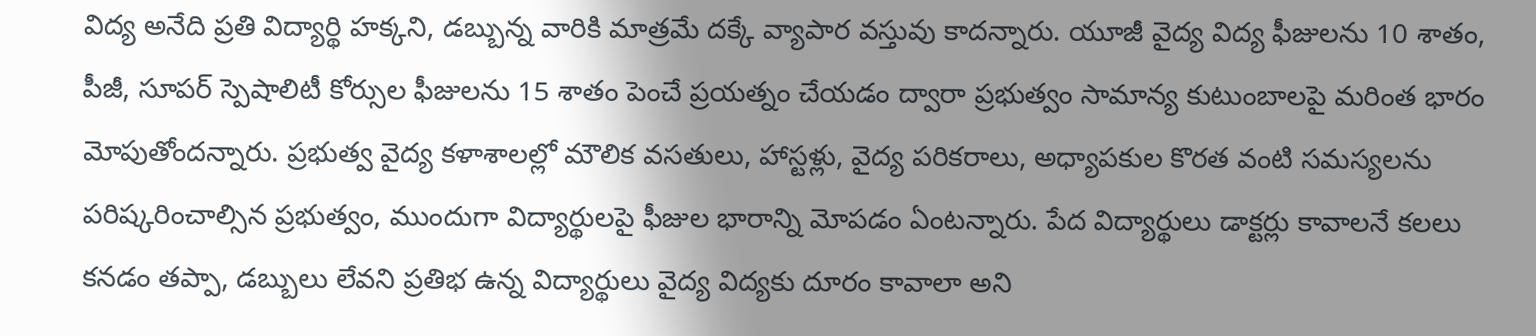విద్య అనేది ప్రతి విద్యార్థి హక్కని, డబ్బున్న వారికి మాత్రమే దక్కే వ్యాపార వస్తువు కాదన్నారు. యూజీ వైద్య విద్య ఫీజులను 10 శాతం, పీజీ, సూపర్‌ స్పెషాలిటీ కోర్సుల ఫీజులను 15 శాతం పెంచే ప్రయత్నం చేయడం ద్వారా ప్రభుత్వం సామాన్య కుటుంబాలపై మరింత భారం మోపుతోందన్నారు. ప్రభుత్వ వైద్య కళాశాలల్లో మౌలిక వసతులు, హాస్టళ్లు, వైద్య పరికరాలు, అధ్యాపకుల కొరత వంటి సమస్యలను పరిష్కరించాల్సిన ప్రభుత్వం, ముందుగా విద్యార్థులపై ఫీజుల భారాన్ని మోపడం ఏంటన్నారు. పేద విద్యార్థులు డాక్టర్లు కావాలనే కలలు కనడం తప్పా, డబ్బులు లేవని ప్రతిభ ఉన్న విద్యార్థులు వైద్య విద్యకు దూరం కావాలా అని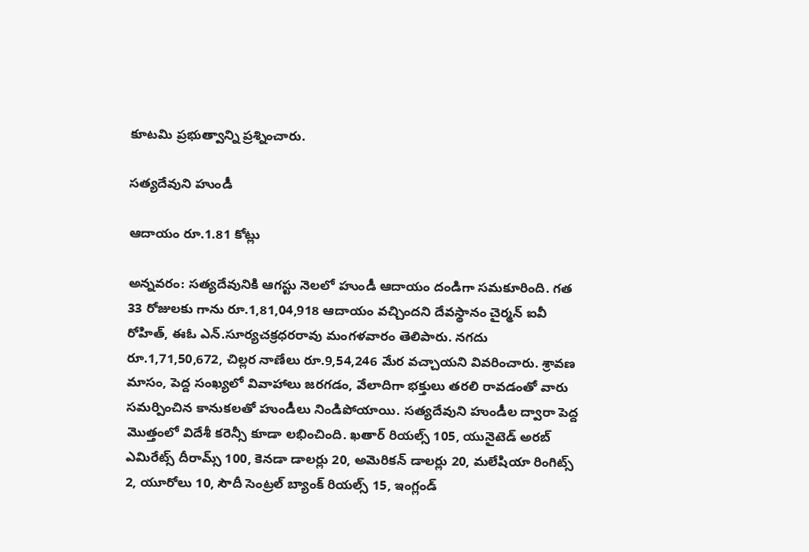కూటమి ప్రభుత్వాన్ని ప్రశ్నించారు.

సత్యదేవుని హుండీ

ఆదాయం రూ.1.81 కోట్లు

అన్నవరం: సత్యదేవునికి ఆగస్టు నెలలో హుండీ ఆదాయం దండిగా సమకూరింది. గత 33 రోజులకు గాను రూ.1,81,04,918 ఆదాయం వచ్చిందని దేవస్థానం చైర్మన్‌ ఐవీ రోహిత్‌, ఈఓ ఎన్‌.సూర్యచక్రధరరావు మంగళవారం తెలిపారు. నగదు రూ.1,71,50,672, చిల్లర నాణేలు రూ.9,54,246 మేర వచ్చాయని వివరించారు. శ్రావణ మాసం, పెద్ద సంఖ్యలో వివాహాలు జరగడం, వేలాదిగా భక్తులు తరలి రావడంతో వారు సమర్పించిన కానుకలతో హుండీలు నిండిపోయాయి. సత్యదేవుని హుండీల ద్వారా పెద్ద మొత్తంలో విదేశీ కరెన్సీ కూడా లభించింది. ఖతార్‌ రియల్స్‌ 105, యునైటెడ్‌ అరబ్‌ ఎమిరేట్స్‌ దీరామ్స్‌ 100, కెనడా డాలర్లు 20, అమెరికన్‌ డాలర్లు 20, మలేషియా రింగిట్స్‌ 2, యూరోలు 10, సౌదీ సెంట్రల్‌ బ్యాంక్‌ రియల్స్‌ 15, ఇంగ్లండ్‌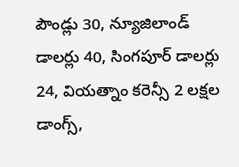పౌండ్లు 30, న్యూజిలాండ్‌ డాలర్లు 40, సింగపూర్‌ డాలర్లు 24, వియత్నాం కరెన్సీ 2 లక్షల డాంగ్స్‌,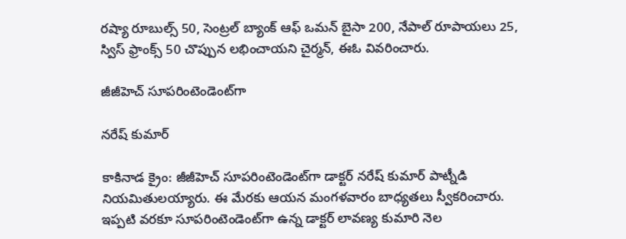రష్యా రూబుల్స్‌ 50, సెంట్రల్‌ బ్యాంక్‌ ఆఫ్‌ ఒమన్‌ బైసా 200, నేపాల్‌ రూపాయలు 25, స్విస్‌ ఫ్రాంక్స్‌ 50 చొప్పున లభించాయని చైర్మన్‌, ఈఓ వివరించారు.

జీజీహెచ్‌ సూపరింటెండెంట్‌గా

నరేష్‌ కుమార్‌

కాకినాడ క్రైం: జీజీహెచ్‌ సూపరింటెండెంట్‌గా డాక్టర్‌ నరేష్‌ కుమార్‌ పాట్నీడి నియమితులయ్యారు. ఈ మేరకు ఆయన మంగళవారం బాధ్యతలు స్వీకరించారు. ఇప్పటి వరకూ సూపరింటెండెంట్‌గా ఉన్న డాక్టర్‌ లావణ్య కుమారి నెల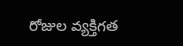రోజుల వ్యక్తిగత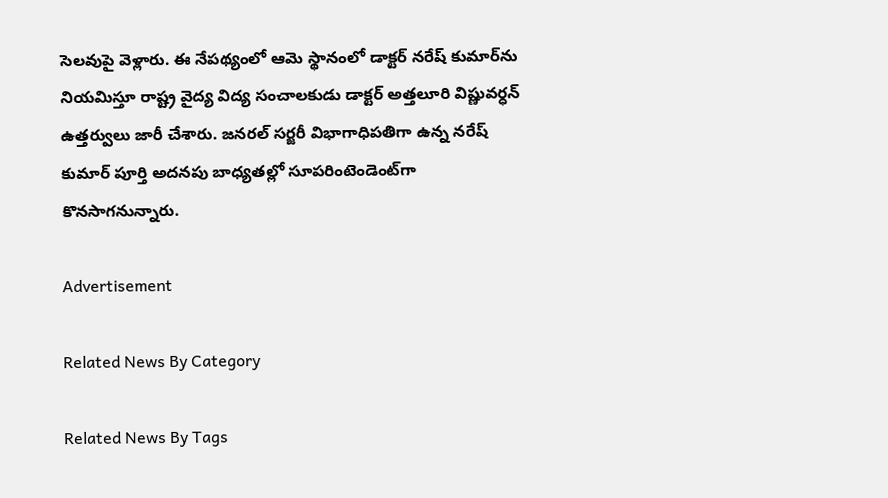సెలవుపై వెళ్లారు. ఈ నేపథ్యంలో ఆమె స్థానంలో డాక్టర్‌ నరేష్‌ కుమార్‌ను నియమిస్తూ రాష్ట్ర వైద్య విద్య సంచాలకుడు డాక్టర్‌ అత్తలూరి విష్ణువర్ధన్‌ ఉత్తర్వులు జారీ చేశారు. జనరల్‌ సర్జరీ విభాగాధిపతిగా ఉన్న నరేష్‌ కుమార్‌ పూర్తి అదనపు బాధ్యతల్లో సూపరింటెండెంట్‌గా కొనసాగనున్నారు.

Advertisement

Related News By Category

Related News By Tags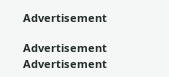Advertisement

Advertisement
Advertisement